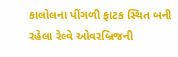કાલોલના પીંગળી ફાટક સ્થિત બની રહેલા રેલ્વે ઓવરબ્રિજની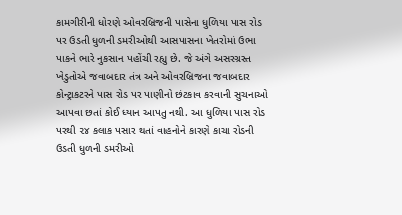કામગીરીની ધોરણે ઓવરબ્રિજની પાસેના ધુળિયા પાસ રોડ પર ઉડતી ધુળની ડમરીઓથી આસપાસના ખેતરોમાં ઉભા પાકને ભારે નુકસાન પહોંચી રહ્યુ છે. જે અંગે અસરગ્રસ્ત ખેડુતોએ જવાબદાર તંત્ર અને ઓવરબ્રિજના જવાબદાર કોન્ટ્રાકટરને પાસ રોડ પર પાણીનો છંટકાવ કરવાની સુચનાઓ આપવા છતાં કોઈ ધ્યાન આપતુ નથી. આ ધુળિયા પાસ રોડ પરથી ૨૪ કલાક પસાર થતાં વાહનોને કારણે કાચા રોડની ઉડતી ધુળની ડમરીઓ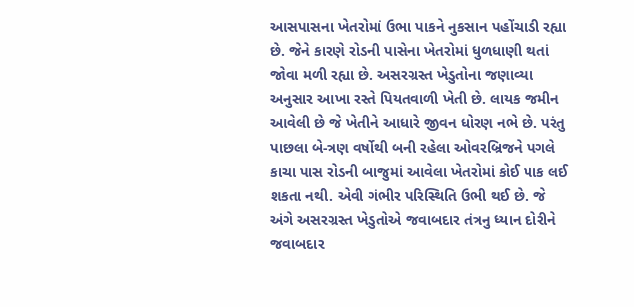આસપાસના ખેતરોમાં ઉભા પાકને નુકસાન પહોંચાડી રહ્યા છે. જેને કારણે રોડની પાસેના ખેતરોમાં ધુળધાણી થતાં જોવા મળી રહ્યા છે. અસરગ્રસ્ત ખેડુતોના જણાવ્યા અનુસાર આખા રસ્તે પિયતવાળી ખેતી છે. લાયક જમીન આવેલી છે જે ખેતીને આધારે જીવન ધોરણ નભે છે. પરંતુ પાછલા બે-ત્રણ વર્ષોથી બની રહેલા ઓવરબ્રિજને પગલે કાચા પાસ રોડની બાજુમાં આવેલા ખેતરોમાં કોઈ ૫ાક લઈ શકતા નથી. એવી ગંભીર પરિસ્થિતિ ઉભી થઈ છે. જે અંગે અસરગ્રસ્ત ખેડુતોએ જવાબદાર તંત્રનુ ધ્યાન દોરીને જવાબદાર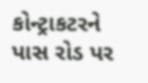કોન્ટ્રાકટરને પાસ રોડ પર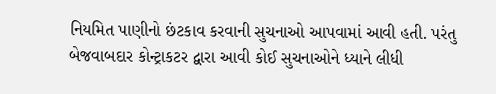નિયમિત પાણીનો છંટકાવ કરવાની સુચનાઓ આપવામાં આવી હતી. પરંતુ બેજવાબદાર કોન્ટ્રાકટર દ્વારા આવી કોઈ સુચનાઓને ધ્યાને લીધી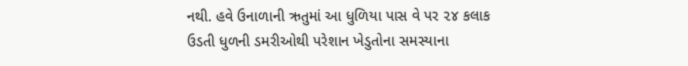નથી. હવે ઉનાળાની ઋતુમાં આ ધુળિયા પાસ વે પર ૨૪ કલાક ઉડતી ધુળની ડમરીઓથી પરેશાન ખેડુતોના સમસ્યાના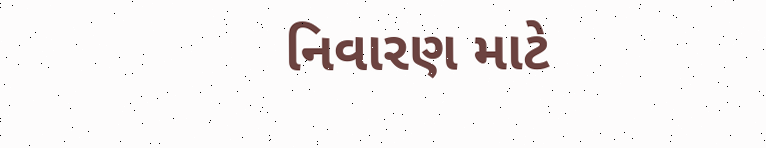નિવારણ માટે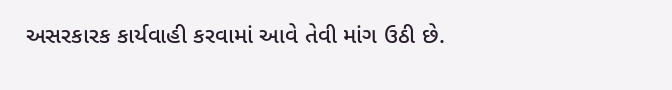અસરકારક કાર્યવાહી કરવામાં આવે તેવી માંગ ઉઠી છે.